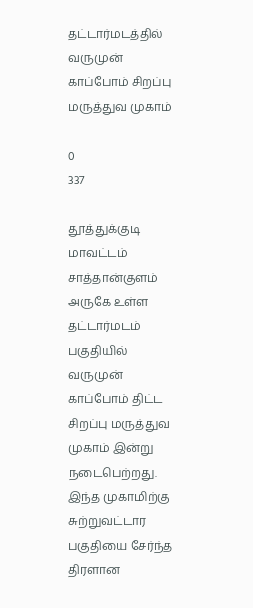தட்டார்மடத்தில் வருமுன் காப்போம் சிறப்பு மருத்துவ முகாம்

0
337

தூத்துக்குடி மாவட்டம் சாத்தான்குளம் அருகே உள்ள தட்டார்மடம் பகுதியில் வருமுன் காப்போம் திட்ட சிறப்பு மருத்துவ முகாம் இன்று நடைபெற்றது. இந்த முகாமிற்கு சுற்றுவட்டார பகுதியை சேர்ந்த திரளான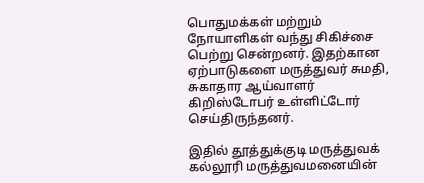பொதுமக்கள் மற்றும் நோயாளிகள் வந்து சிகிச்சை பெற்று சென்றனர். இதற்கான ஏற்பாடுகளை மருத்துவர் சுமதி, சுகாதார ஆய்வாளர் கிறிஸ்டோபர் உள்ளிட்டோர் செய்திருந்தனர்.

இதில் தூத்துக்குடி மருத்துவக் கல்லூரி மருத்துவமனையின்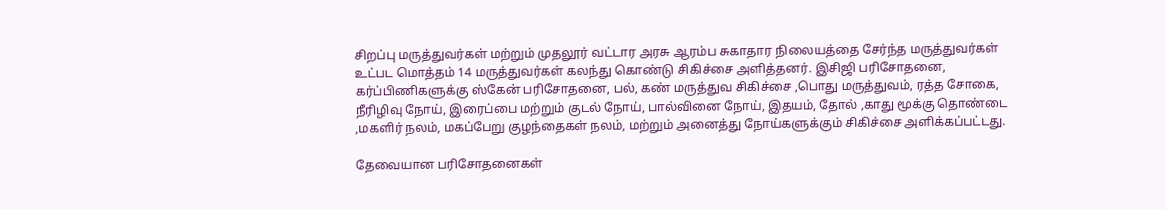சிறப்பு மருத்துவர்கள் மற்றும் முதலூர் வட்டார அரசு ஆரம்ப சுகாதார நிலையத்தை சேர்ந்த மருத்துவர்கள் உட்பட மொத்தம் 14 மருத்துவர்கள் கலந்து கொண்டு சிகிச்சை அளித்தனர். இசிஜி பரிசோதனை, கர்ப்பிணிகளுக்கு ஸ்கேன் பரிசோதனை, பல், கண் மருத்துவ சிகிச்சை ,பொது மருத்துவம், ரத்த சோகை, நீரிழிவு நோய், இரைப்பை மற்றும் குடல் நோய், பால்வினை நோய், இதயம், தோல் ,காது மூக்கு தொண்டை ,மகளிர் நலம், மகப்பேறு குழந்தைகள் நலம், மற்றும் அனைத்து நோய்களுக்கும் சிகிச்சை அளிக்கப்பட்டது.

தேவையான பரிசோதனைகள்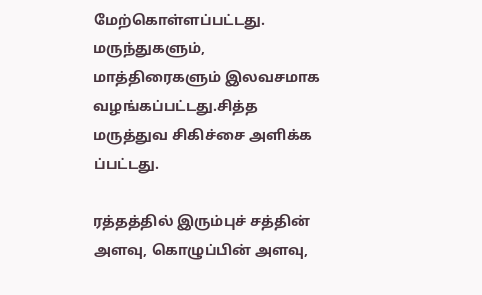மேற்கொள்ளப்பட்டது. மருந்துகளும், மாத்திரைகளும் இலவசமாக வழங்கப்பட்டது.சித்த மருத்துவ சிகிச்சை அளிக்க ப்பட்டது.

ரத்தத்தில் இரும்புச் சத்தின் அளவு, கொழுப்பின் அளவு,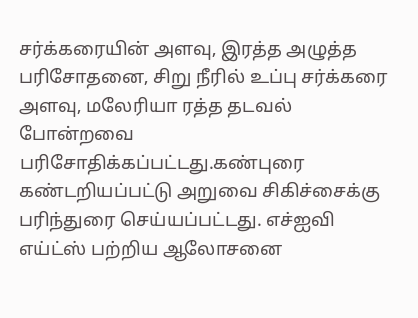சர்க்கரையின் அளவு, இரத்த அழுத்த பரிசோதனை, சிறு நீரில் உப்பு சர்க்கரை அளவு, மலேரியா ரத்த தடவல் போன்றவை பரிசோதிக்கப்பட்டது.கண்புரை கண்டறியப்பட்டு அறுவை சிகிச்சைக்கு பரிந்துரை செய்யப்பட்டது. எச்ஐவி எய்ட்ஸ் பற்றிய ஆலோசனை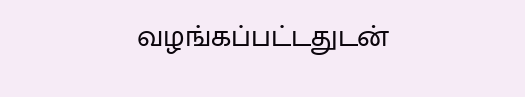வழங்கப்பட்டதுடன்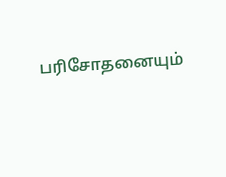பரிசோதனையும்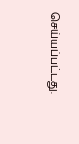செய்யப்பட்டது.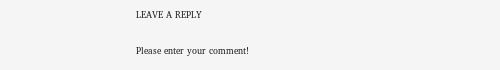LEAVE A REPLY

Please enter your comment!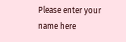Please enter your name here